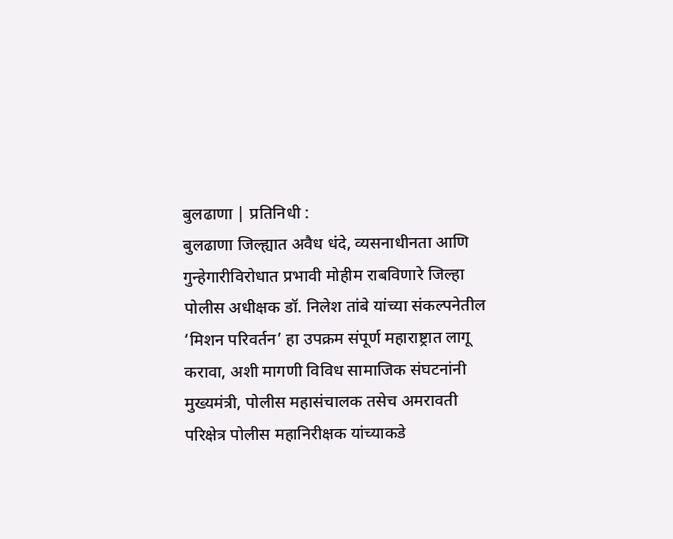बुलढाणा | प्रतिनिधी :
बुलढाणा जिल्ह्यात अवैध धंदे, व्यसनाधीनता आणि गुन्हेगारीविरोधात प्रभावी मोहीम राबविणारे जिल्हा पोलीस अधीक्षक डॉ. निलेश तांबे यांच्या संकल्पनेतील ‘मिशन परिवर्तन’ हा उपक्रम संपूर्ण महाराष्ट्रात लागू करावा, अशी मागणी विविध सामाजिक संघटनांनी मुख्यमंत्री, पोलीस महासंचालक तसेच अमरावती परिक्षेत्र पोलीस महानिरीक्षक यांच्याकडे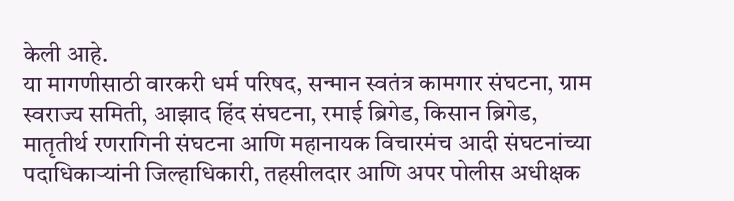केली आहे.
या मागणीसाठी वारकरी धर्म परिषद, सन्मान स्वतंत्र कामगार संघटना, ग्राम स्वराज्य समिती, आझाद हिंद संघटना, रमाई ब्रिगेड, किसान ब्रिगेड, मातृतीर्थ रणरागिनी संघटना आणि महानायक विचारमंच आदी संघटनांच्या पदाधिकाऱ्यांनी जिल्हाधिकारी, तहसीलदार आणि अपर पोलीस अधीक्षक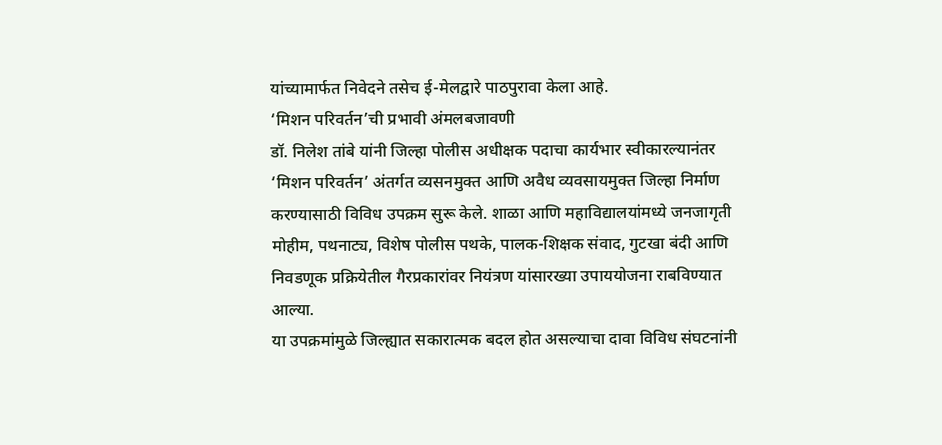यांच्यामार्फत निवेदने तसेच ई-मेलद्वारे पाठपुरावा केला आहे.
‘मिशन परिवर्तन’ची प्रभावी अंमलबजावणी
डॉ. निलेश तांबे यांनी जिल्हा पोलीस अधीक्षक पदाचा कार्यभार स्वीकारल्यानंतर ‘मिशन परिवर्तन’ अंतर्गत व्यसनमुक्त आणि अवैध व्यवसायमुक्त जिल्हा निर्माण करण्यासाठी विविध उपक्रम सुरू केले. शाळा आणि महाविद्यालयांमध्ये जनजागृती मोहीम, पथनाट्य, विशेष पोलीस पथके, पालक-शिक्षक संवाद, गुटखा बंदी आणि निवडणूक प्रक्रियेतील गैरप्रकारांवर नियंत्रण यांसारख्या उपाययोजना राबविण्यात आल्या.
या उपक्रमांमुळे जिल्ह्यात सकारात्मक बदल होत असल्याचा दावा विविध संघटनांनी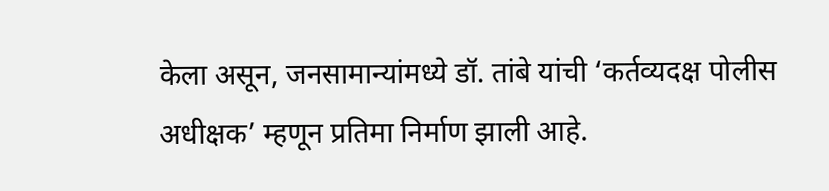केला असून, जनसामान्यांमध्ये डॉ. तांबे यांची ‘कर्तव्यदक्ष पोलीस अधीक्षक’ म्हणून प्रतिमा निर्माण झाली आहे.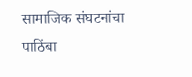सामाजिक संघटनांचा पाठिंबा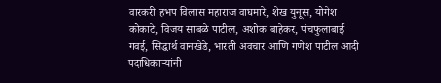वारकरी हभप विलास महाराज वाघमारे, शेख युनूस, योगेश कोकाटे, विजय साबळे पाटील, अशोक बाहेकर, पंचफुलाबाई गवई, सिद्धार्थ वानखेडे, भारती अवचार आणि गणेश पाटील आदी पदाधिकाऱ्यांनी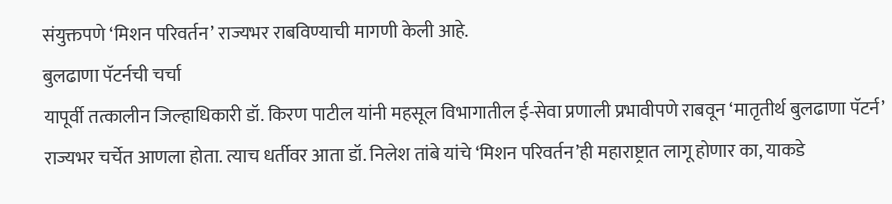संयुक्तपणे ‘मिशन परिवर्तन’ राज्यभर राबविण्याची मागणी केली आहे.
बुलढाणा पॅटर्नची चर्चा
यापूर्वी तत्कालीन जिल्हाधिकारी डॉ. किरण पाटील यांनी महसूल विभागातील ई-सेवा प्रणाली प्रभावीपणे राबवून ‘मातृतीर्थ बुलढाणा पॅटर्न’ राज्यभर चर्चेत आणला होता. त्याच धर्तीवर आता डॉ. निलेश तांबे यांचे ‘मिशन परिवर्तन’ही महाराष्ट्रात लागू होणार का, याकडे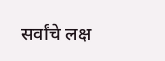सर्वांचे लक्ष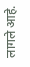लागले आहे.